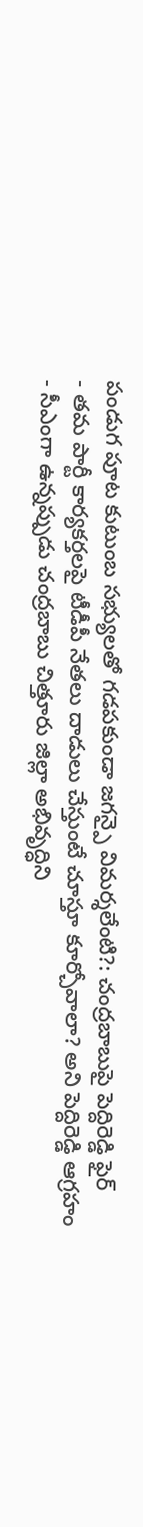పండుగ పూట కుటుంబ సభ్యులతో గడపకుండా జగన్పై విమర్శలేంటి?: చంద్రబాబుపై పెద్దిరెడ్డి ఫైర్
- తమ పార్టీ కార్యకర్తలపై టీడీపీ నేతలు దాడులు చేస్తుంటే చూస్తూ కూర్చోవాలా? అని పెద్దిరెడ్డి ఆగ్రహం
- సీఎంగా ఉన్నప్పుడు చంద్రబాబు చిత్తూరు జిల్లా అభివృద్ధిని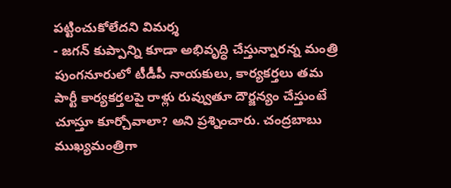పట్టించుకోలేదని విమర్శ
- జగన్ కుప్పాన్ని కూడా అభివృద్ధి చేస్తున్నారన్న మంత్రి
పుంగనూరులో టీడీపీ నాయకులు, కార్యకర్తలు తమ పార్టీ కార్యకర్తలపై రాళ్లు రువ్వుతూ దౌర్జన్యం చేస్తుంటే చూస్తూ కూర్చోవాలా? అని ప్రశ్నించారు. చంద్రబాబు ముఖ్యమంత్రిగా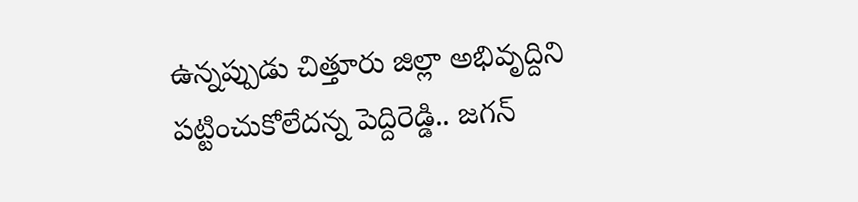ఉన్నప్పుడు చిత్తూరు జిల్లా అభివృద్దిని పట్టించుకోలేదన్న పెద్దిరెడ్డి.. జగన్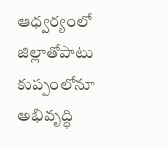ఆధ్వర్యంలో జిల్లాతోపాటు కుప్పంలోనూ అభివృద్ధి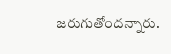జరుగుతోందన్నారు.